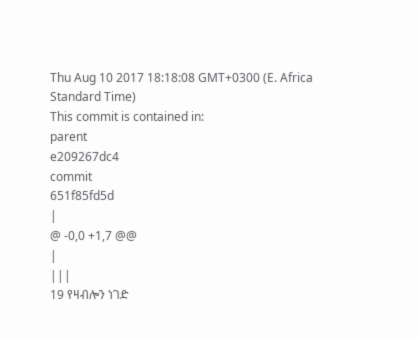Thu Aug 10 2017 18:18:08 GMT+0300 (E. Africa Standard Time)
This commit is contained in:
parent
e209267dc4
commit
651f85fd5d
|
@ -0,0 +1,7 @@
|
|||
19 የዛብሎን ነገድ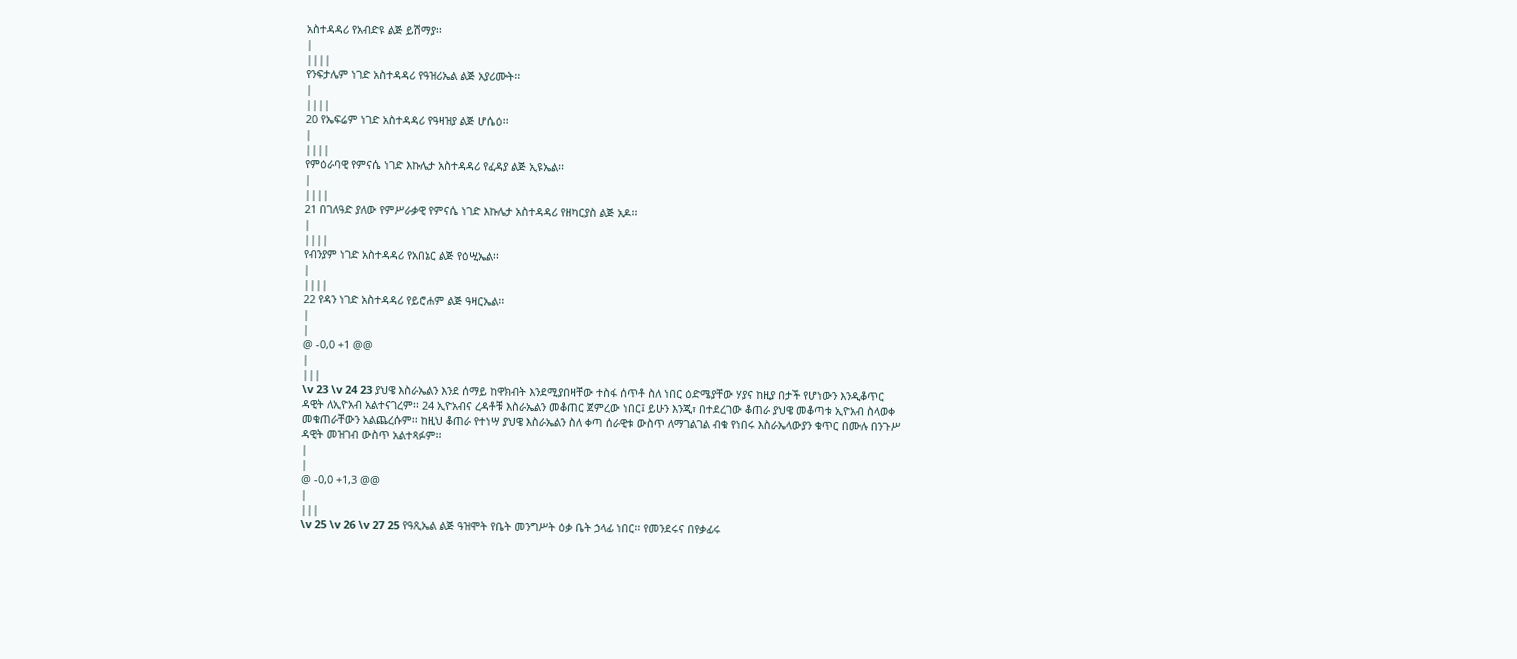አስተዳዳሪ የአብድዩ ልጅ ይሽማያ፡፡
|
||||
የንፍታሌም ነገድ አስተዳዳሪ የዓዝሪኤል ልጅ አያሪሙት፡፡
|
||||
20 የኤፍሬም ነገድ አስተዳዳሪ የዓዛዝያ ልጅ ሆሴዕ፡፡
|
||||
የምዕራባዊ የምናሴ ነገድ እኩሌታ አስተዳዳሪ የፈዳያ ልጅ ኢዩኤል፡፡
|
||||
21 በገለዓድ ያለው የምሥራቃዊ የምናሴ ነገድ እኩሌታ አስተዳዳሪ የዘካርያስ ልጅ አዶ፡፡
|
||||
የብንያም ነገድ አስተዳዳሪ የአበኔር ልጅ የዕሢኤል፡፡
|
||||
22 የዳን ነገድ አስተዳዳሪ የይሮሐም ልጅ ዓዛርኤል፡፡
|
|
@ -0,0 +1 @@
|
|||
\v 23 \v 24 23 ያህዌ እስራኤልን እንደ ሰማይ ከዋክብት እንደሚያበዛቸው ተስፋ ሰጥቶ ስለ ነበር ዕድሜያቸው ሃያና ከዚያ በታች የሆነውን እንዲቆጥር ዳዊት ለኢዮአብ አልተናገረም፡፡ 24 ኢዮአብና ረዳቶቹ እስራኤልን መቆጠር ጀምረው ነበር፤ ይሁን እንጂ፣ በተደረገው ቆጠራ ያህዌ መቆጣቱ ኢዮአብ ስላወቀ መቁጠራቸውን አልጨረሱም፡፡ ከዚህ ቆጠራ የተነሣ ያህዌ እስራኤልን ስለ ቀጣ ሰራዊቱ ውስጥ ለማገልገል ብቁ የነበሩ እስራኤላውያን ቁጥር በሙሉ በንጉሥ ዳዊት መዝገብ ውስጥ አልተጻፉም፡፡
|
|
@ -0,0 +1,3 @@
|
|||
\v 25 \v 26 \v 27 25 የዓጺኤል ልጅ ዓዝሞት የቤት መንግሥት ዕቃ ቤት ኃላፊ ነበር፡፡ የመንደሩና በየቃፊሩ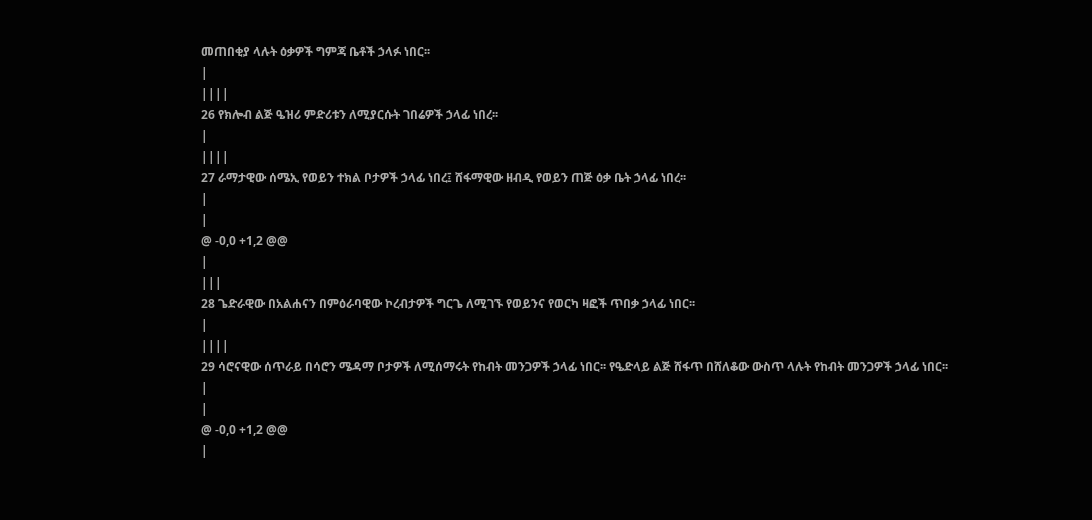መጠበቂያ ላሉት ዕቃዎች ግምጃ ቤቶች ኃላፉ ነበር፡፡
|
||||
26 የክሎብ ልጅ ዔዝሪ ምድሪቱን ለሚያርሱት ገበሬዎች ኃላፊ ነበረ፡፡
|
||||
27 ራማታዊው ሰሜኢ የወይን ተክል ቦታዎች ኃላፊ ነበረ፤ ሸፋማዊው ዘብዲ የወይን ጠጅ ዕቃ ቤት ኃላፊ ነበረ፡፡
|
|
@ -0,0 +1,2 @@
|
|||
28 ጌድራዊው በአልሐናን በምዕራባዊው ኮረብታዎች ግርጌ ለሚገኙ የወይንና የወርካ ዛፎች ጥበቃ ኃላፊ ነበር፡፡
|
||||
29 ሳሮናዊው ሰጥራይ በሳሮን ሜዳማ ቦታዎች ለሚሰማሩት የከብት መንጋዎች ኃላፊ ነበር፡፡ የዔድላይ ልጅ ሸፋጥ በሸለቆው ውስጥ ላሉት የከብት መንጋዎች ኃላፊ ነበር፡፡
|
|
@ -0,0 +1,2 @@
|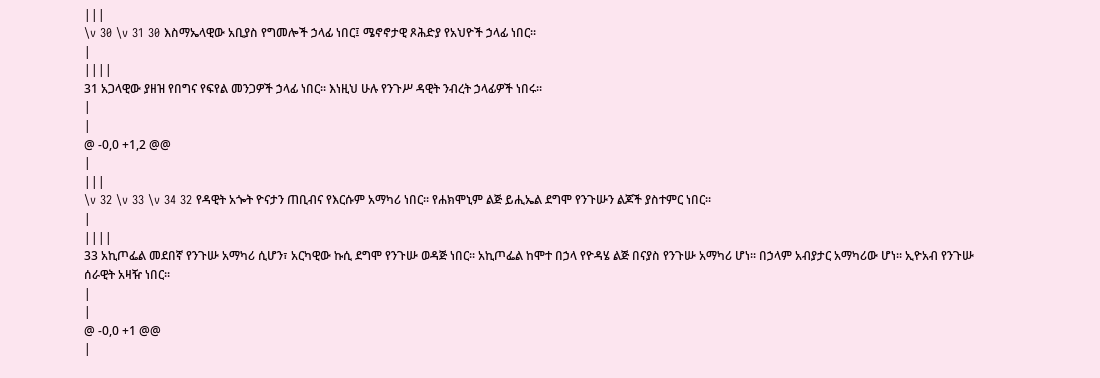|||
\v 30 \v 31 30 እስማኤላዊው አቢያስ የግመሎች ኃላፊ ነበር፤ ሜኖኖታዊ ጾሕድያ የአህዮች ኃላፊ ነበር፡፡
|
||||
31 አጋላዊው ያዘዝ የበግና የፍየል መንጋዎች ኃላፊ ነበር፡፡ እነዚህ ሁሉ የንጉሥ ዳዊት ንብረት ኃላፊዎች ነበሩ፡፡
|
|
@ -0,0 +1,2 @@
|
|||
\v 32 \v 33 \v 34 32 የዳዊት አጐት ዮናታን ጠቢብና የእርሱም አማካሪ ነበር፡፡ የሐክሞኒም ልጅ ይሒኤል ደግሞ የንጉሡን ልጆች ያስተምር ነበር፡፡
|
||||
33 አኪጦፌል መደበኛ የንጉሡ አማካሪ ሲሆን፣ አርካዊው ኩሲ ደግሞ የንጉሡ ወዳጅ ነበር፡፡ አኪጦፌል ከሞተ በኃላ የዮዳሄ ልጅ በናያስ የንጉሡ አማካሪ ሆነ፡፡ በኃላም አብያታር አማካሪው ሆነ፡፡ ኢዮአብ የንጉሡ ሰራዊት አዛዥ ነበር፡፡
|
|
@ -0,0 +1 @@
|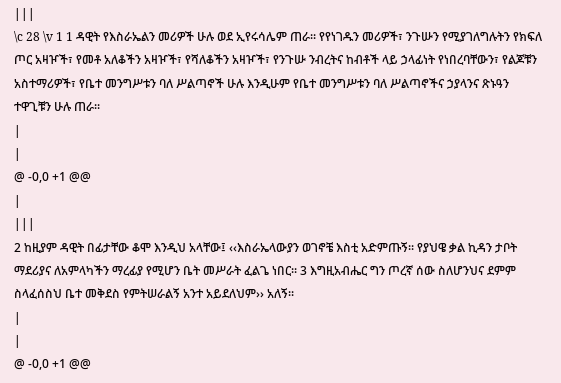|||
\c 28 \v 1 1 ዳዊት የእስራኤልን መሪዎች ሁሉ ወደ ኢየሩሳሌም ጠራ፡፡ የየነገዱን መሪዎች፣ ንጉሡን የሚያገለግሉትን የክፍለ ጦር አዛዦች፣ የመቶ አለቆችን አዛዦች፣ የሻለቆችን አዛዦች፣ የንጉሡ ንብረትና ከብቶች ላይ ኃላፊነት የነበረባቸውን፣ የልጆቹን አስተማሪዎች፣ የቤተ መንግሥቱን ባለ ሥልጣኖች ሁሉ እንዲሁም የቤተ መንግሥቱን ባለ ሥልጣኖችና ኃያላንና ጽኑዓን ተዋጊቹን ሁሉ ጠራ፡፡
|
|
@ -0,0 +1 @@
|
|||
2 ከዚያም ዳዊት በፊታቸው ቆሞ እንዲህ አላቸው፤ ‹‹እስራኤላውያን ወገኖቼ እስቲ አድምጡኝ፡፡ የያህዌ ቃል ኪዳን ታቦት ማደሪያና ለአምላካችን ማረፊያ የሚሆን ቤት መሥራት ፈልጌ ነበር፡፡ 3 እግዚአብሔር ግን ጦረኛ ሰው ስለሆንህና ደምም ስላፈሰስህ ቤተ መቅደስ የምትሠራልኝ አንተ አይደለህም›› አለኝ፡፡
|
|
@ -0,0 +1 @@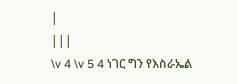|
|||
\v 4 \v 5 4 ነገር ግን የእስራኤል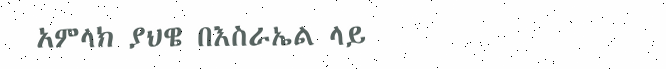አምላክ ያህዌ በእስራኤል ላይ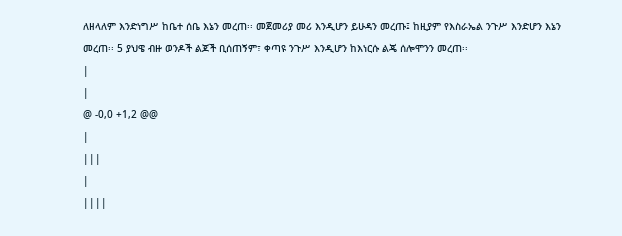ለዘላለም እንድነግሥ ከቤተ ሰቤ እኔን መረጠ፡፡ መጀመሪያ መሪ እንዲሆን ይሁዳን መረጡ፤ ከዚያም የእስራኤል ንጉሥ እንድሆን እኔን መረጠ፡፡ 5 ያህዌ ብዙ ወንዶች ልጆች ቢሰጠኝም፣ ቀጣዩ ንጉሥ እንዲሆን ከእነርሱ ልጄ ሰሎሞንን መረጠ፡፡
|
|
@ -0,0 +1,2 @@
|
|||
|
||||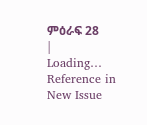ምዕራፍ 28
|
Loading…
Reference in New Issue